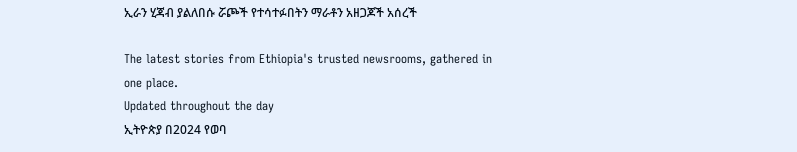ኢራን ሂጃብ ያልለበሱ ሯጮች የተሳተፉበትን ማራቶን አዘጋጆች አሰረች

The latest stories from Ethiopia's trusted newsrooms, gathered in one place.
Updated throughout the day
ኢትዮጵያ በ2024 የወባ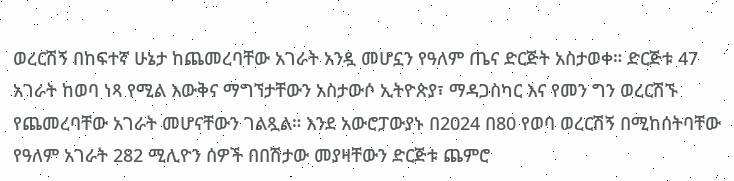ወረርሽኝ በከፍተኛ ሁኔታ ከጨመረባቸው አገራት አንዷ መሆኗን የዓለም ጤና ድርጅት አስታወቀ። ድርጅቱ 47 አገራት ከወባ ነጻ የሚል እውቅና ማግኘታቸውን አስታውሶ ኢትዮጵያ፣ ማዳጋስካር እና የመን ግን ወረርሽኙ የጨመረባቸው አገራት መሆናቸውን ገልጿል። እንደ አውሮፓውያኑ በ2024 በ80 የወባ ወረርሽኝ በሚከሰትባቸው የዓለም አገራት 282 ሚሊዮን ሰዎች በበሽታው መያዛቸውን ድርጅቱ ጨምሮ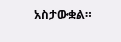አስታውቋል።